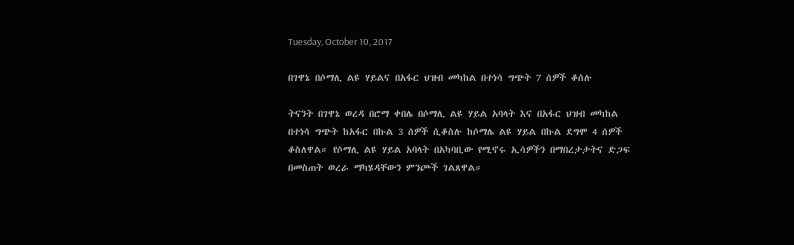Tuesday, October 10, 2017

በገዋኔ በሶማሊ ልዩ ሃይልና በአፋር ህዝብ መካከል በተነሳ ግጭት 7 ሰዎች ቆሰሉ

ትናንት በገዋኔ ወረዳ በሮማ ቀበሌ በሶማሊ ልዩ ሃይል አባላት እና በአፋር ህዝብ መካከል በተነሳ ግጭት ከአፋር በኩል 3 ሰዎች ሲቆስሉ ከሶማሌ ልዩ ሃይል በኩል ደግሞ 4 ሰዎች ቆስለዋል። የሶማሊ ልዩ ሃይል አባላት በአካባቢው የሚኖሩ ኢሳዎችን በማበረታታትና ድጋፍ በመስጠት ወረራ ማካሄዳቸውን ምንጮች ገልጸዋል።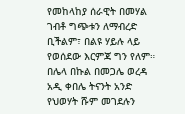የመከላከያ ሰራዊት በመሃል ገብቶ ግጭቱን ለማብረድ ቢችልም፣ በልዩ ሃይሉ ላይ የወሰደው እርምጃ ግን የለም።
በሌላ በኩል በመጋሌ ወረዳ አዲ ቀበሌ ትናንት አንድ የህወሃት ሹም መገደሉን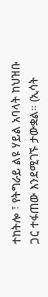ተከትሎ ፣ የትግራይ ልዩ ሃይል አባላት ከህዝቡ ጋር ተፋጠው እንደሚገኙ ታውቋል። (ኢሳት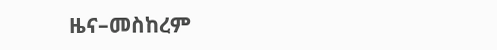ዜና–መስከረም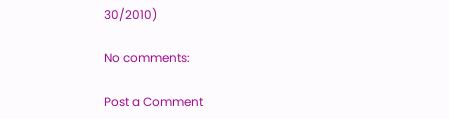30/2010)

No comments:

Post a Comment